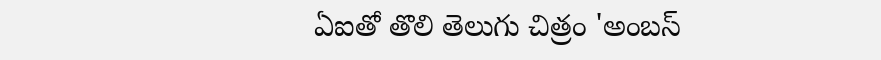ఏఐతో తొలి తెలుగు చిత్రం 'అంబస్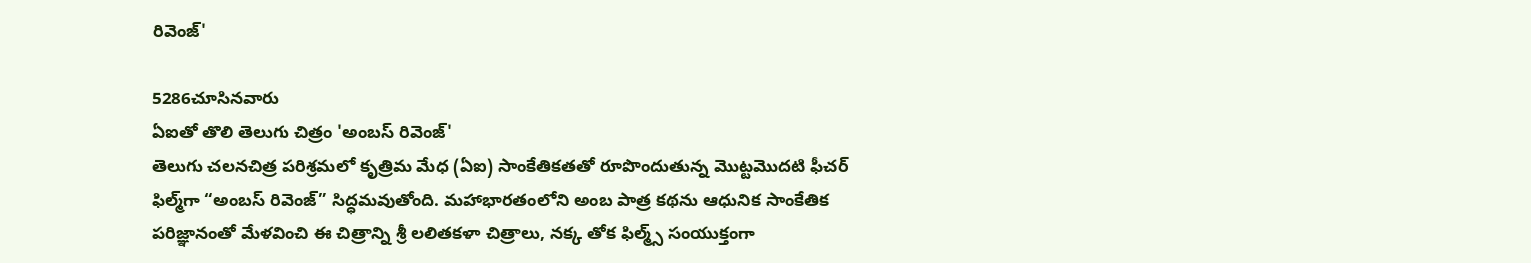రివెంజ్'

5286చూసినవారు
ఏఐతో తొలి తెలుగు చిత్రం 'అంబస్ రివెంజ్'
తెలుగు చలనచిత్ర పరిశ్రమలో కృత్రిమ మేధ (ఏఐ) సాంకేతికతతో రూపొందుతున్న మొట్టమొదటి ఫీచర్ ఫిల్మ్‌గా “అంబస్ రివెంజ్” సిద్ధమవుతోంది. మహాభారతంలోని అంబ పాత్ర కథను ఆధునిక సాంకేతిక పరిజ్ఞానంతో మేళవించి ఈ చిత్రాన్ని శ్రీ లలితకళా చిత్రాలు, నక్క తోక ఫిల్మ్స్ సంయుక్తంగా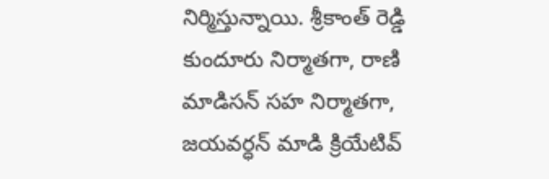నిర్మిస్తున్నాయి. శ్రీకాంత్ రెడ్డి కుందూరు నిర్మాతగా, రాణి మాడిసన్ సహ నిర్మాతగా, జయవర్ధన్ మాడి క్రియేటివ్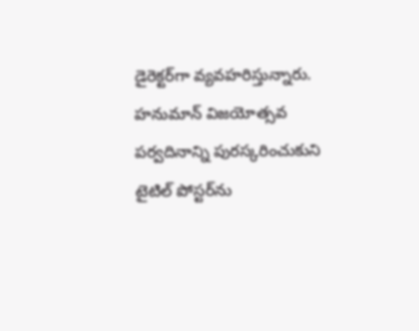డైరెక్టర్‌గా వ్యవహరిస్తున్నారు. హనుమాన్ విజయోత్సవ పర్వదినాన్ని పురస్కరించుకుని టైటిల్ పోస్టర్‌ను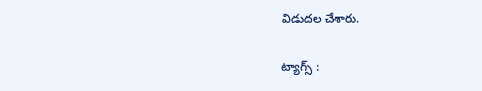విడుదల చేశారు.

ట్యాగ్స్ :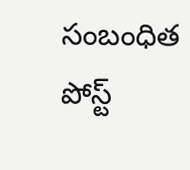సంబంధిత పోస్ట్